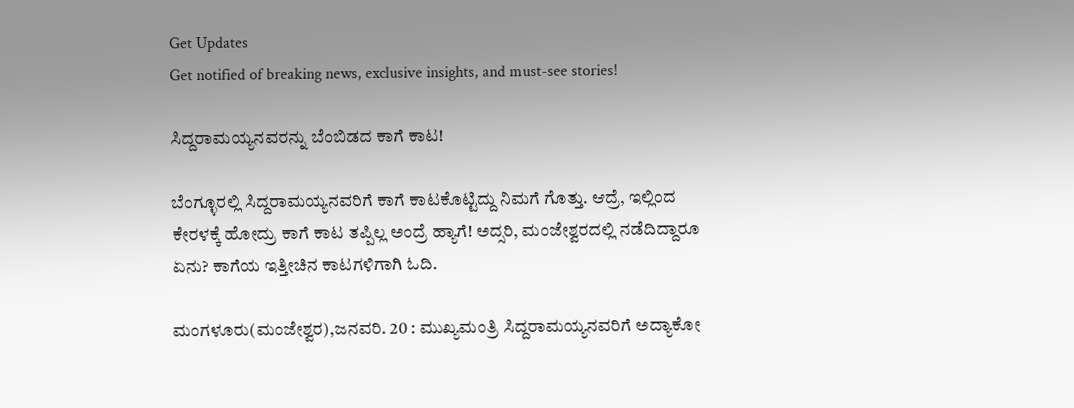Get Updates
Get notified of breaking news, exclusive insights, and must-see stories!

ಸಿದ್ದರಾಮಯ್ಯನವರನ್ನು ಬೆಂಬಿಡದ ಕಾಗೆ ಕಾಟ!

ಬೆಂಗ್ಳೂರಲ್ಲಿ ಸಿದ್ದರಾಮಯ್ಯನವರಿಗೆ ಕಾಗೆ ಕಾಟಕೊಟ್ಟಿದ್ದು ನಿಮಗೆ ಗೊತ್ತು. ಆದ್ರೆ, ಇಲ್ಲಿಂದ ಕೇರಳಕ್ಕೆ ಹೋದ್ರು ಕಾಗೆ ಕಾಟ ತಪ್ಪಿಲ್ಲ ಅಂದ್ರೆ ಹ್ಯಾಗೆ! ಅದ್ಸರಿ, ಮಂಜೇಶ್ವರದಲ್ಲಿ ನಡೆದಿದ್ದಾರೂ ಏನು? ಕಾಗೆಯ ಇತ್ತೀಚಿನ ಕಾಟಗಳಿಗಾಗಿ ಓದಿ.

ಮಂಗಳೂರು(ಮಂಜೇಶ್ವರ),ಜನವರಿ. 20 : ಮುಖ್ಯಮಂತ್ರಿ ಸಿದ್ದರಾಮಯ್ಯನವರಿಗೆ ಅದ್ಯಾಕೋ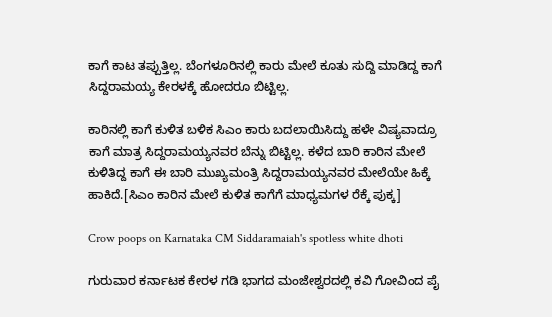ಕಾಗೆ ಕಾಟ ತಪ್ಪುತ್ತಿಲ್ಲ. ಬೆಂಗಳೂರಿನಲ್ಲಿ ಕಾರು ಮೇಲೆ ಕೂತು ಸುದ್ದಿ ಮಾಡಿದ್ದ ಕಾಗೆ ಸಿದ್ದರಾಮಯ್ಯ ಕೇರಳಕ್ಕೆ ಹೋದರೂ ಬಿಟ್ಟಿಲ್ಲ.

ಕಾರಿನಲ್ಲಿ ಕಾಗೆ ಕುಳಿತ ಬಳಿಕ ಸಿಎಂ ಕಾರು ಬದಲಾಯಿಸಿದ್ದು ಹಳೇ ವಿಷ್ಯವಾದ್ರೂ ಕಾಗೆ ಮಾತ್ರ ಸಿದ್ದರಾಮಯ್ಯನವರ ಬೆನ್ನು ಬಿಟ್ಟಿಲ್ಲ. ಕಳೆದ ಬಾರಿ ಕಾರಿನ ಮೇಲೆ ಕುಳಿತಿದ್ದ ಕಾಗೆ ಈ ಬಾರಿ ಮುಖ್ಯಮಂತ್ರಿ ಸಿದ್ದರಾಮಯ್ಯನವರ ಮೇಲೆಯೇ ಹಿಕ್ಕೆ ಹಾಕಿದೆ.[ಸಿಎಂ ಕಾರಿನ ಮೇಲೆ ಕುಳಿತ ಕಾಗೆಗೆ ಮಾಧ್ಯಮಗಳ ರೆಕ್ಕೆ ಪುಕ್ಕ]

Crow poops on Karnataka CM Siddaramaiah's spotless white dhoti

ಗುರುವಾರ ಕರ್ನಾಟಕ ಕೇರಳ ಗಡಿ ಭಾಗದ ಮಂಜೇಶ್ವರದಲ್ಲಿ ಕವಿ ಗೋವಿಂದ ಪೈ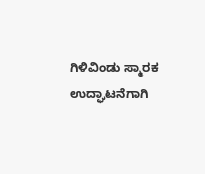ಗಿಳಿವಿಂಡು ಸ್ಮಾರಕ ಉದ್ಘಾಟನೆಗಾಗಿ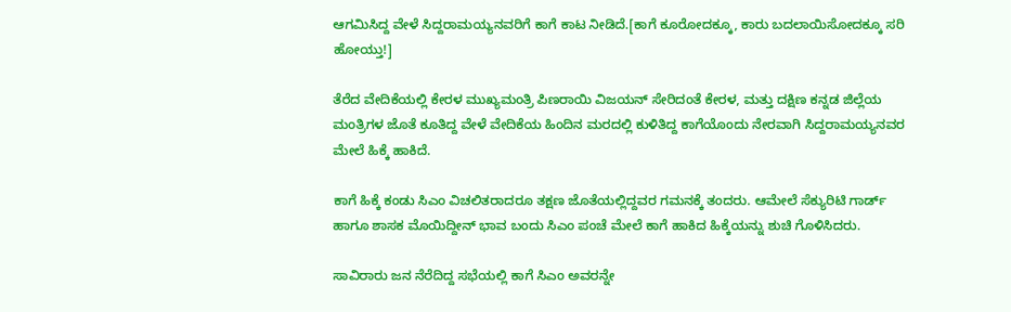ಆಗಮಿಸಿದ್ದ ವೇಳೆ ಸಿದ್ದರಾಮಯ್ಯನವರಿಗೆ ಕಾಗೆ ಕಾಟ ನೀಡಿದೆ.[ಕಾಗೆ ಕೂರೋದಕ್ಕೂ, ಕಾರು ಬದಲಾಯಿಸೋದಕ್ಕೂ ಸರಿ ಹೋಯ್ತು!]

ತೆರೆದ ವೇದಿಕೆಯಲ್ಲಿ ಕೇರಳ ಮುಖ್ಯಮಂತ್ರಿ ಪಿಣರಾಯಿ ವಿಜಯನ್ ಸೇರಿದಂತೆ ಕೇರಳ, ಮತ್ತು ದಕ್ಷಿಣ ಕನ್ನಡ ಜಿಲ್ಲೆಯ ಮಂತ್ರಿಗಳ ಜೊತೆ ಕೂತಿದ್ದ ವೇಳೆ ವೇದಿಕೆಯ ಹಿಂದಿನ ಮರದಲ್ಲಿ ಕುಳಿತಿದ್ದ ಕಾಗೆಯೊಂದು ನೇರವಾಗಿ ಸಿದ್ದರಾಮಯ್ಯನವರ ಮೇಲೆ ಹಿಕ್ಕೆ ಹಾಕಿದೆ.

ಕಾಗೆ ಹಿಕ್ಕೆ ಕಂಡು ಸಿಎಂ ವಿಚಲಿತರಾದರೂ ತಕ್ಷಣ ಜೊತೆಯಲ್ಲಿದ್ದವರ ಗಮನಕ್ಕೆ ತಂದರು. ಆಮೇಲೆ ಸೆಕ್ಯುರಿಟಿ ಗಾರ್ಡ್ ಹಾಗೂ ಶಾಸಕ ಮೊಯಿದ್ದೀನ್ ಭಾವ ಬಂದು ಸಿಎಂ ಪಂಚೆ ಮೇಲೆ ಕಾಗೆ ಹಾಕಿದ ಹಿಕ್ಕೆಯನ್ನು ಶುಚಿ ಗೊಳಿಸಿದರು.

ಸಾವಿರಾರು ಜನ ನೆರೆದಿದ್ದ ಸಭೆಯಲ್ಲಿ ಕಾಗೆ ಸಿಎಂ ಅವರನ್ನೇ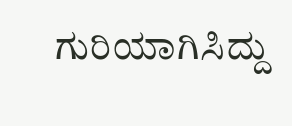ಗುರಿಯಾಗಿಸಿದ್ದು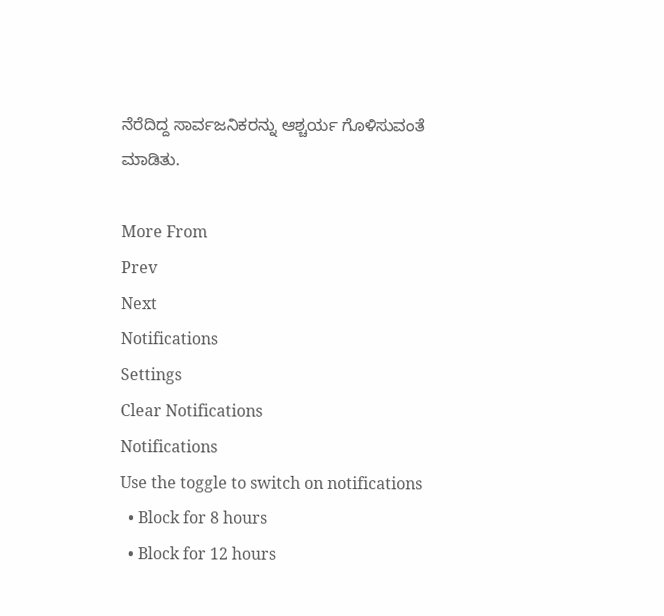ನೆರೆದಿದ್ದ ಸಾರ್ವಜನಿಕರನ್ನು ಆಶ್ಚರ್ಯ ಗೊಳಿಸುವಂತೆ ಮಾಡಿತು.

More From
Prev
Next
Notifications
Settings
Clear Notifications
Notifications
Use the toggle to switch on notifications
  • Block for 8 hours
  • Block for 12 hours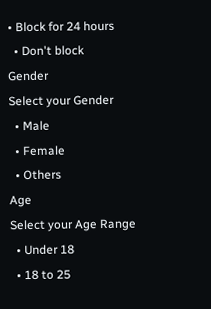• Block for 24 hours
  • Don't block
Gender
Select your Gender
  • Male
  • Female
  • Others
Age
Select your Age Range
  • Under 18
  • 18 to 25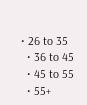• 26 to 35
  • 36 to 45
  • 45 to 55
  • 55+